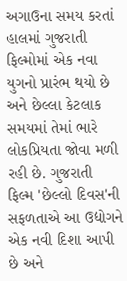અગાઉના સમય કરતાં હાલમાં ગુજરાતી ફિલ્મોમાં એક નવા યુગનો પ્રારંભ થયો છે અને છેલ્લા કેટલાક સમયમાં તેમાં ભારે લોકપ્રિયતા જોવા મળી રહી છે. ગુજરાતી ફિલ્મ 'છેલ્લો દિવસ'ની સફળતાએ આ ઉદ્યોગને એક નવી દિશા આપી છે અને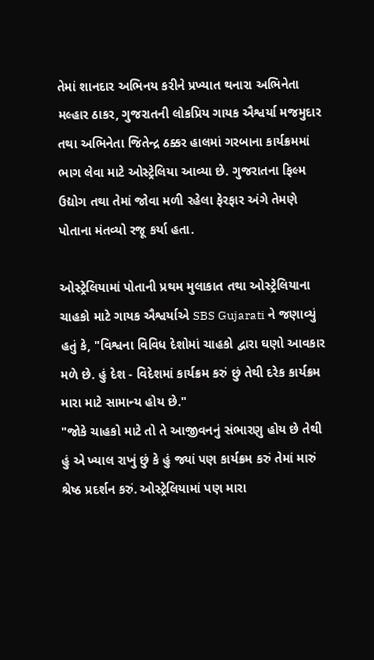તેમાં શાનદાર અભિનય કરીને પ્રખ્યાત થનારા અભિનેતા મલ્હાર ઠાકર, ગુજરાતની લોકપ્રિય ગાયક ઐશ્વર્યા મજમુદાર તથા અભિનેતા જિતેન્દ્ર ઠક્કર હાલમાં ગરબાના કાર્યક્રમમાં ભાગ લેવા માટે ઓસ્ટ્રેલિયા આવ્યા છે. ગુજરાતના ફિલ્મ ઉદ્યોગ તથા તેમાં જોવા મળી રહેલા ફેરફાર અંગે તેમણે પોતાના મંતવ્યો રજૂ કર્યા હતા.

ઓસ્ટ્રેલિયામાં પોતાની પ્રથમ મુલાકાત તથા ઓસ્ટ્રેલિયાના ચાહકો માટે ગાયક ઐશ્વર્યાએ SBS Gujarati ને જણાવ્યું હતું કે, "વિશ્વના વિવિધ દેશોમાં ચાહકો દ્વારા ઘણો આવકાર મળે છે. હું દેશ - વિદેશમાં કાર્યક્રમ કરું છું તેથી દરેક કાર્યક્રમ મારા માટે સામાન્ય હોય છે."
"જોકે ચાહકો માટે તો તે આજીવનનું સંભારણુ હોય છે તેથી હું એ ખ્યાલ રાખું છું કે હું જ્યાં પણ કાર્યક્રમ કરું તેમાં મારું શ્રેષ્ઠ પ્રદર્શન કરું. ઓસ્ટ્રેલિયામાં પણ મારા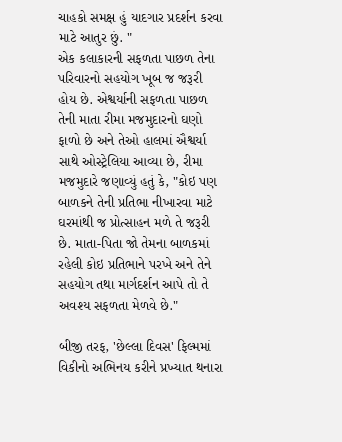ચાહકો સમક્ષ હું યાદગાર પ્રદર્શન કરવા માટે આતુર છું. "
એક કલાકારની સફળતા પાછળ તેના પરિવારનો સહયોગ ખૂબ જ જરૂરી હોય છે. એશ્વર્યાની સફળતા પાછળ તેની માતા રીમા મજમુદારનો ઘણો ફાળો છે અને તેઓ હાલમાં ઐશ્વર્યા સાથે ઓસ્ટ્રેલિયા આવ્યા છે, રીમા મજમુદારે જણાવ્યું હતું કે, "કોઇ પણ બાળકને તેની પ્રતિભા નીખારવા માટે ઘરમાંથી જ પ્રોત્સાહન મળે તે જરૂરી છે. માતા-પિતા જો તેમના બાળકમાં રહેલી કોઇ પ્રતિભાને પરખે અને તેને સહયોગ તથા માર્ગદર્શન આપે તો તે અવશ્ય સફળતા મેળવે છે."

બીજી તરફ, 'છેલ્લા દિવસ' ફિલ્મમાં વિકીનો અભિનય કરીને પ્રખ્યાત થનારા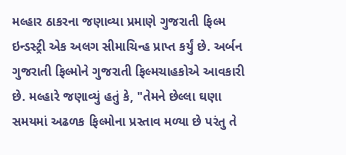મલ્હાર ઠાકરના જણાવ્યા પ્રમાણે ગુજરાતી ફિલ્મ ઇન્ડસ્ટ્રી એક અલગ સીમાચિન્હ પ્રાપ્ત કર્યું છે. અર્બન ગુજરાતી ફિલ્મોને ગુજરાતી ફિલ્મચાહકોએ આવકારી છે. મલ્હારે જણાવ્યું હતું કે, "તેમને છેલ્લા ઘણા સમયમાં અઢળક ફિલ્મોના પ્રસ્તાવ મળ્યા છે પરંતુ તે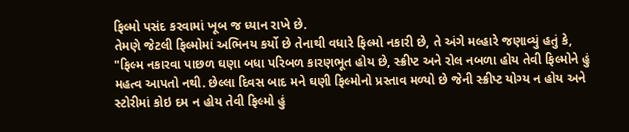ફિલ્મો પસંદ કરવામાં ખૂબ જ ધ્યાન રાખે છે.
તેમણે જેટલી ફિલ્મોમાં અભિનય કર્યો છે તેનાથી વધારે ફિલ્મો નકારી છે, તે અંગે મલ્હારે જણાવ્યું હતું કે, "ફિલ્મ નકારવા પાછળ ઘણા બધા પરિબળ કારણભૂત હોય છે, સ્ક્રીપ્ટ અને રોલ નબળા હોય તેવી ફિલ્મોને હું મહત્વ આપતો નથી. છેલ્લા દિવસ બાદ મને ઘણી ફિલ્મોનો પ્રસ્તાવ મળ્યો છે જેની સ્ક્રીપ્ટ યોગ્ય ન હોય અને સ્ટોરીમાં કોઇ દમ ન હોય તેવી ફિલ્મો હું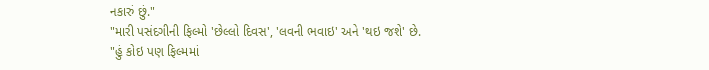નકારું છું."
"મારી પસંદગીની ફિલ્મો 'છેલ્લો દિવસ', 'લવની ભવાઇ' અને 'થઇ જશે' છે.
"હું કોઇ પણ ફિલ્મમાં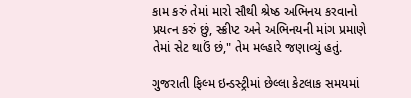કામ કરું તેમાં મારો સૌથી શ્રેષ્ઠ અભિનય કરવાનો પ્રયત્ન કરું છું, સ્ક્રીપ્ટ અને અભિનયની માંગ પ્રમાણે તેમાં સેટ થાઉં છં," તેમ મલ્હારે જણાવ્યું હતું.

ગુજરાતી ફિલ્મ ઇન્ડસ્ટ્રીમાં છેલ્લા કેટલાક સમયમાં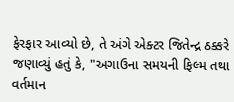ફેરફાર આવ્યો છે, તે અંગે એક્ટર જિતેન્દ્ર ઠક્કરે જણાવ્યું હતું કે, "અગાઉના સમયની ફિલ્મ તથા વર્તમાન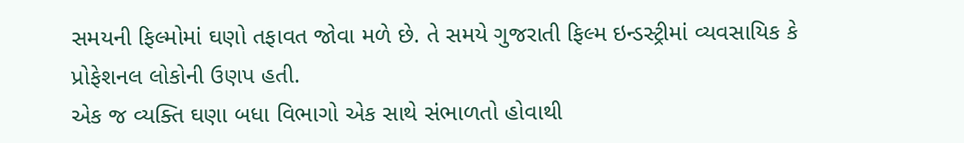સમયની ફિલ્મોમાં ઘણો તફાવત જોવા મળે છે. તે સમયે ગુજરાતી ફિલ્મ ઇન્ડસ્ટ્રીમાં વ્યવસાયિક કે પ્રોફેશનલ લોકોની ઉણપ હતી.
એક જ વ્યક્તિ ઘણા બધા વિભાગો એક સાથે સંભાળતો હોવાથી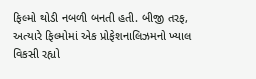ફિલ્મો થોડી નબળી બનતી હતી. બીજી તરફ, અત્યારે ફિલ્મોમાં એક પ્રોફેશનાલિઝમનો ખ્યાલ વિકસી રહ્યો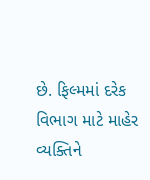છે. ફિલ્મમાં દરેક વિભાગ માટે માહેર વ્યક્તિને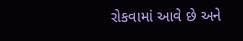રોકવામાં આવે છે અને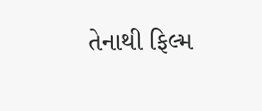તેનાથી ફિલ્મ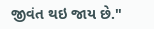જીવંત થઇ જાય છે."